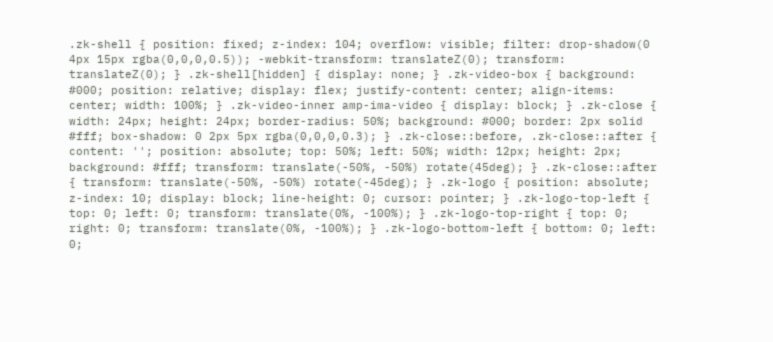.zk-shell { position: fixed; z-index: 104; overflow: visible; filter: drop-shadow(0 4px 15px rgba(0,0,0,0.5)); -webkit-transform: translateZ(0); transform: translateZ(0); } .zk-shell[hidden] { display: none; } .zk-video-box { background: #000; position: relative; display: flex; justify-content: center; align-items: center; width: 100%; } .zk-video-inner amp-ima-video { display: block; } .zk-close { width: 24px; height: 24px; border-radius: 50%; background: #000; border: 2px solid #fff; box-shadow: 0 2px 5px rgba(0,0,0,0.3); } .zk-close::before, .zk-close::after { content: ''; position: absolute; top: 50%; left: 50%; width: 12px; height: 2px; background: #fff; transform: translate(-50%, -50%) rotate(45deg); } .zk-close::after { transform: translate(-50%, -50%) rotate(-45deg); } .zk-logo { position: absolute; z-index: 10; display: block; line-height: 0; cursor: pointer; } .zk-logo-top-left { top: 0; left: 0; transform: translate(0%, -100%); } .zk-logo-top-right { top: 0; right: 0; transform: translate(0%, -100%); } .zk-logo-bottom-left { bottom: 0; left: 0;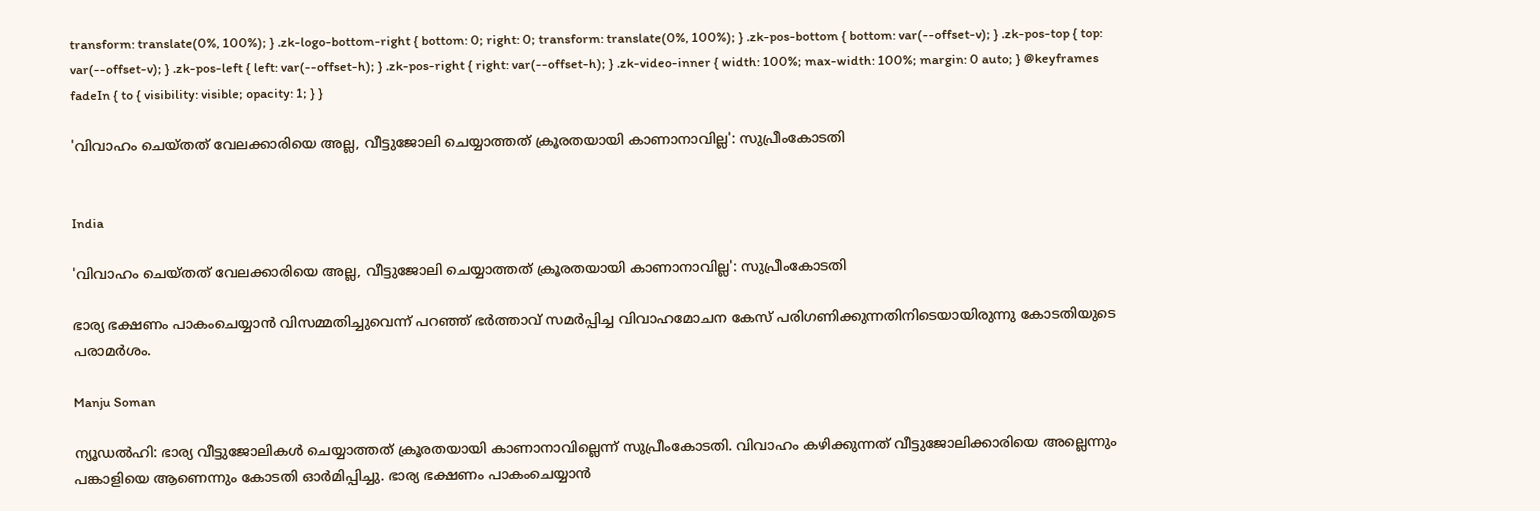transform: translate(0%, 100%); } .zk-logo-bottom-right { bottom: 0; right: 0; transform: translate(0%, 100%); } .zk-pos-bottom { bottom: var(--offset-v); } .zk-pos-top { top: var(--offset-v); } .zk-pos-left { left: var(--offset-h); } .zk-pos-right { right: var(--offset-h); } .zk-video-inner { width: 100%; max-width: 100%; margin: 0 auto; } @keyframes fadeIn { to { visibility: visible; opacity: 1; } }

'വിവാഹം ചെയ്തത് വേലക്കാരിയെ അല്ല, വീട്ടുജോലി ചെയ്യാത്തത് ക്രൂരതയായി കാണാനാവില്ല': സുപ്രീംകോടതി


India

'വിവാഹം ചെയ്തത് വേലക്കാരിയെ അല്ല, വീട്ടുജോലി ചെയ്യാത്തത് ക്രൂരതയായി കാണാനാവില്ല': സുപ്രീംകോടതി

ഭാര്യ ഭക്ഷണം പാകംചെയ്യാന്‍ വിസമ്മതിച്ചുവെന്ന് പറഞ്ഞ് ഭര്‍ത്താവ് സമര്‍പ്പിച്ച വിവാഹമോചന കേസ് പരിഗണിക്കുന്നതിനിടെയായിരുന്നു കോടതിയുടെ പരാമര്‍ശം.

Manju Soman

ന്യൂഡല്‍ഹി: ഭാര്യ വീട്ടുജോലികള്‍ ചെയ്യാത്തത് ക്രൂരതയായി കാണാനാവില്ലെന്ന് സുപ്രീംകോടതി. വിവാഹം കഴിക്കുന്നത് വീട്ടുജോലിക്കാരിയെ അല്ലെന്നും പങ്കാളിയെ ആണെന്നും കോടതി ഓര്‍മിപ്പിച്ചു. ഭാര്യ ഭക്ഷണം പാകംചെയ്യാന്‍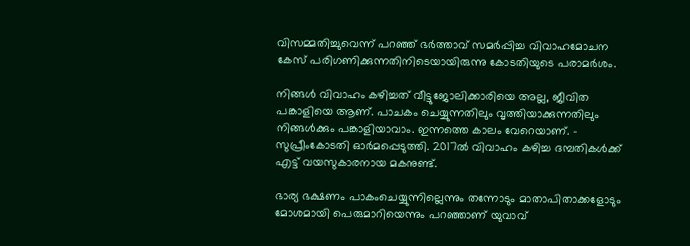വിസമ്മതിച്ചുവെന്ന് പറഞ്ഞ് ഭര്‍ത്താവ് സമര്‍പ്പിച്ച വിവാഹമോചന കേസ് പരിഗണിക്കുന്നതിനിടെയായിരുന്നു കോടതിയുടെ പരാമര്‍ശം.

നിങ്ങള്‍ വിവാഹം കഴിച്ചത് വീട്ടുജോലിക്കാരിയെ അല്ല, ജീവിത പങ്കാളിയെ ആണ്. പാചകം ചെയ്യുന്നതിലും വൃത്തിയാക്കുന്നതിലും നിങ്ങള്‍ക്കും പങ്കാളിയാവാം. ഇന്നത്തെ കാലം വേറെയാണ്. - സുപ്രീംകോടതി ഓര്‍മപ്പെടുത്തി. 2017ല്‍ വിവാഹം കഴിച്ച ദമ്പതികള്‍ക്ക് എട്ട് വയസുകാരനായ മകനുണ്ട്.

ഭാര്യ ഭക്ഷണം പാകംചെയ്യുന്നില്ലെന്നും തന്നോടും മാതാപിതാക്കളോടും മോശമായി പെരുമാറിയെന്നും പറഞ്ഞാണ് യുവാവ്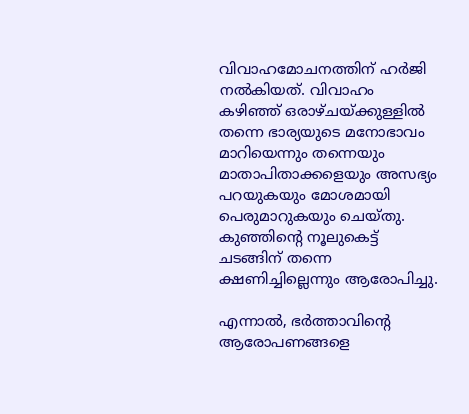വിവാഹമോചനത്തിന് ഹർജി നൽകിയത്. വിവാഹം കഴിഞ്ഞ് ഒരാഴ്ചയ്ക്കുള്ളിൽ തന്നെ ഭാര്യയുടെ മനോഭാവം മാറിയെന്നും തന്നെയും മാതാപിതാക്കളെയും അസഭ്യം പറയുകയും മോശമായി പെരുമാറുകയും ചെയ്തു. കുഞ്ഞിന്റെ നൂലുകെട്ട് ചടങ്ങിന് തന്നെ ക്ഷണിച്ചില്ലെന്നും ആരോപിച്ചു.

എന്നാൽ, ഭർത്താവിന്റെ ആരോപണങ്ങളെ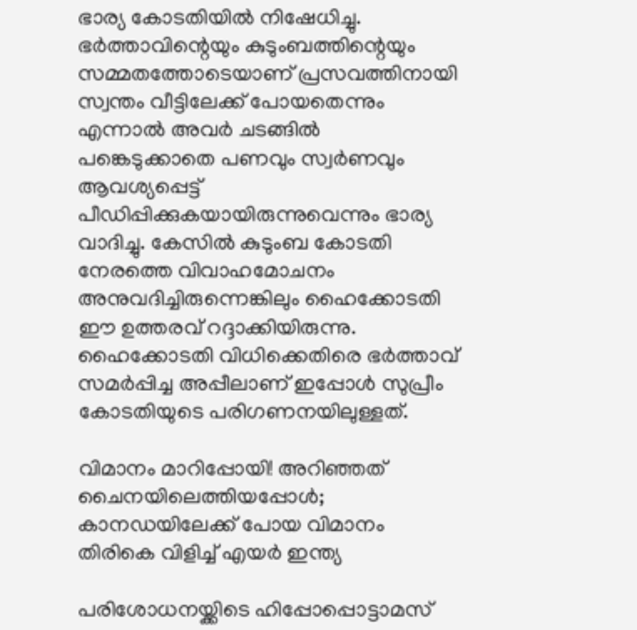ഭാര്യ കോടതിയിൽ നിഷേധിച്ചു. ഭർത്താവിന്റെയും കുടുംബത്തിന്റെയും സമ്മതത്തോടെയാണ് പ്രസവത്തിനായി സ്വന്തം വീട്ടിലേക്ക് പോയതെന്നും എന്നാൽ അവർ ചടങ്ങിൽ പങ്കെടുക്കാതെ പണവും സ്വർണവും ആവശ്യപ്പെട്ട് പീഡിപ്പിക്കുകയായിരുന്നുവെന്നും ഭാര്യ വാദിച്ചു. കേസിൽ കുടുംബ കോടതി നേരത്തെ വിവാഹമോചനം അനുവദിച്ചിരുന്നെങ്കിലും ഹൈക്കോടതി ഈ ഉത്തരവ് റദ്ദാക്കിയിരുന്നു. ഹൈക്കോടതി വിധിക്കെതിരെ ഭർത്താവ് സമർപ്പിച്ച അപ്പീലാണ് ഇപ്പോൾ സുപ്രീം കോടതിയുടെ പരിഗണനയിലുള്ളത്.

വിമാനം മാറിപ്പോയി! അറിഞ്ഞത് ചൈനയിലെത്തിയപ്പോൾ; കാനഡയിലേക്ക് പോയ വിമാനം തിരികെ വിളിച്ച് എയർ ഇന്ത്യ

പരിശോധനയ്ക്കിടെ ഹിപ്പോപ്പൊട്ടാമസ്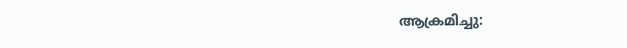ആക്രമിച്ചു: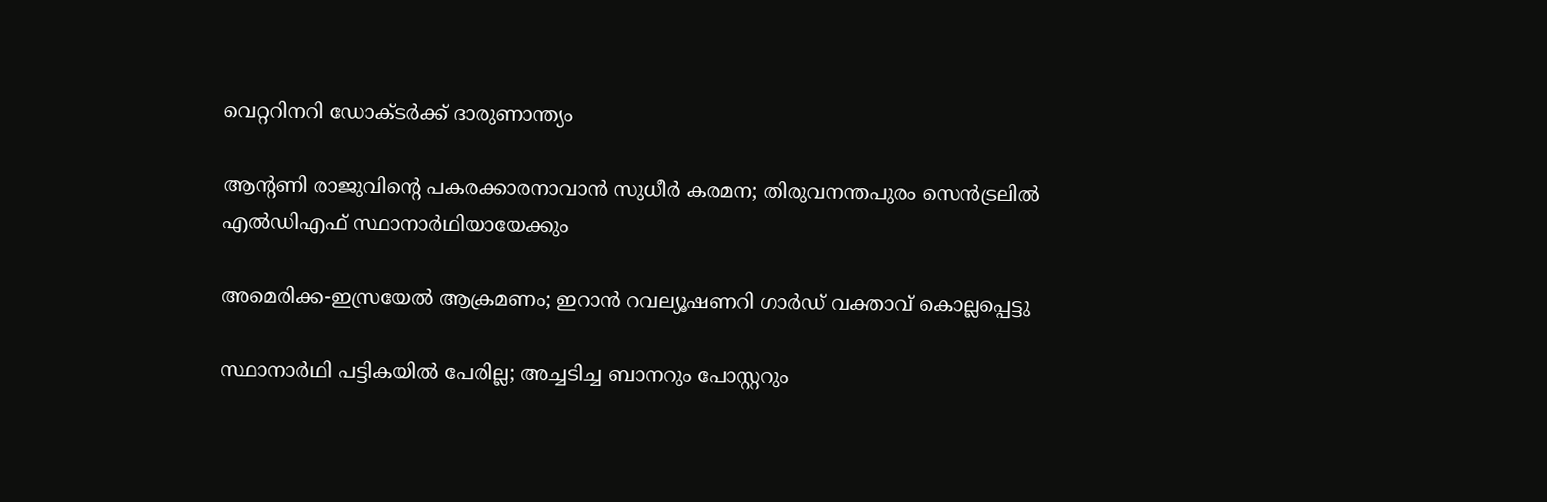വെറ്ററിനറി ഡോക്ടര്‍ക്ക് ദാരുണാന്ത്യം

ആന്റണി രാജുവിന്റെ പകരക്കാരനാവാൻ സുധീർ കരമന; തിരുവനന്തപുരം സെൻട്രലിൽ എൽഡിഎഫ് സ്ഥാനാർഥിയായേക്കും

അമെരിക്ക-ഇസ്രയേൽ ആക്രമണം; ഇറാൻ റവല്യൂഷണറി ഗാർഡ് വക്താവ് കൊല്ലപ്പെട്ടു

സ്ഥാനാർഥി പട്ടികയിൽ പേരില്ല; അച്ചടിച്ച ബാനറും പോസ്റ്ററും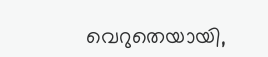വെറുതെയായി,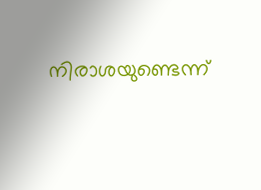നിരാശയുണ്ടെന്ന്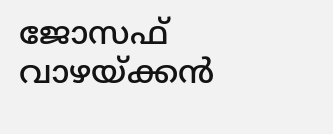ജോസഫ് വാഴയ്ക്കൻ